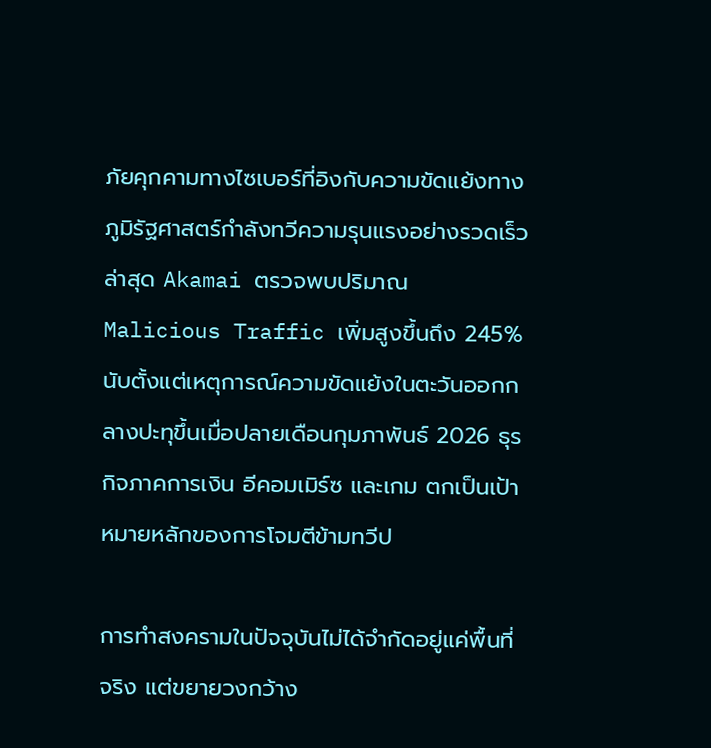ภัยคุกคามทางไซเบอร์ที่อิงกับความขัดแย้งทางภูมิรัฐศาสตร์กำลังทวีความรุนแรงอย่างรวดเร็ว ล่าสุด Akamai ตรวจพบปริมาณ Malicious Traffic เพิ่มสูงขึ้นถึง 245% นับตั้งแต่เหตุการณ์ความขัดแย้งในตะวันออกกลางปะทุขึ้นเมื่อปลายเดือนกุมภาพันธ์ 2026 ธุรกิจภาคการเงิน อีคอมเมิร์ซ และเกม ตกเป็นเป้าหมายหลักของการโจมตีข้ามทวีป

การทำสงครามในปัจจุบันไม่ได้จำกัดอยู่แค่พื้นที่จริง แต่ขยายวงกว้าง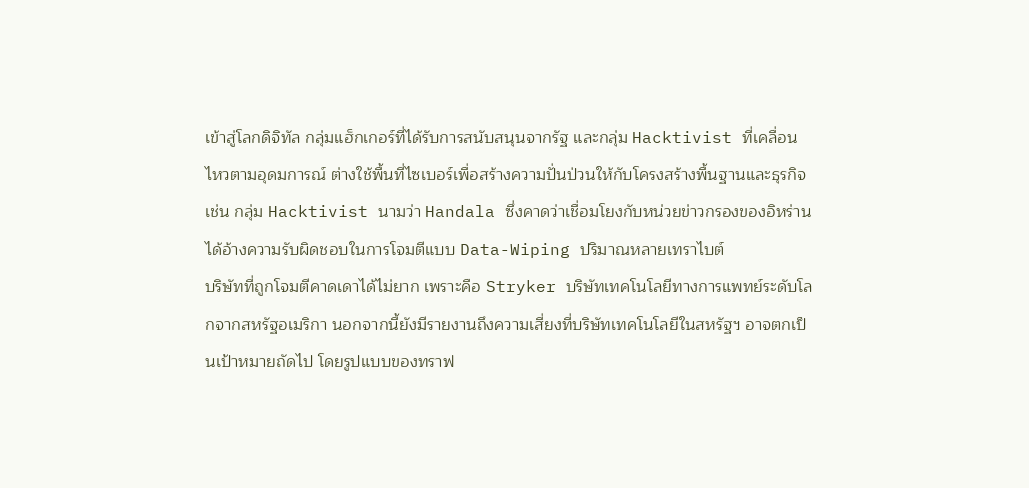เข้าสู่โลกดิจิทัล กลุ่มแฮ็กเกอร์ที่ได้รับการสนับสนุนจากรัฐ และกลุ่ม Hacktivist ที่เคลื่อนไหวตามอุดมการณ์ ต่างใช้พื้นที่ไซเบอร์เพื่อสร้างความปั่นป่วนให้กับโครงสร้างพื้นฐานและธุรกิจ เช่น กลุ่ม Hacktivist นามว่า Handala ซึ่งคาดว่าเชื่อมโยงกับหน่วยข่าวกรองของอิหร่าน ได้อ้างความรับผิดชอบในการโจมตีแบบ Data-Wiping ปริมาณหลายเทราไบต์
บริษัทที่ถูกโจมตีคาดเดาได้ไม่ยาก เพราะคือ Stryker บริษัทเทคโนโลยีทางการแพทย์ระดับโลกจากสหรัฐอเมริกา นอกจากนี้ยังมีรายงานถึงความเสี่ยงที่บริษัทเทคโนโลยีในสหรัฐฯ อาจตกเป็นเป้าหมายถัดไป โดยรูปแบบของทราฟ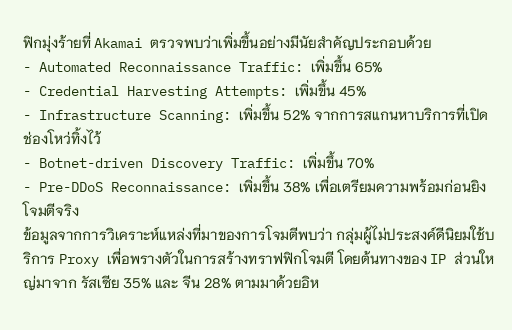ฟิกมุ่งร้ายที่ Akamai ตรวจพบว่าเพิ่มขึ้นอย่างมีนัยสำคัญประกอบด้วย
- Automated Reconnaissance Traffic: เพิ่มขึ้น 65%
- Credential Harvesting Attempts: เพิ่มขึ้น 45%
- Infrastructure Scanning: เพิ่มขึ้น 52% จากการสแกนหาบริการที่เปิดช่องโหว่ทิ้งไว้
- Botnet-driven Discovery Traffic: เพิ่มขึ้น 70%
- Pre-DDoS Reconnaissance: เพิ่มขึ้น 38% เพื่อเตรียมความพร้อมก่อนยิงโจมตีจริง
ข้อมูลจากการวิเคราะห์แหล่งที่มาของการโจมตีพบว่า กลุ่มผู้ไม่ประสงค์ดีนิยมใช้บริการ Proxy เพื่อพรางตัวในการสร้างทราฟฟิกโจมตี โดยต้นทางของ IP ส่วนใหญ่มาจาก รัสเซีย 35% และ จีน 28% ตามมาด้วยอิห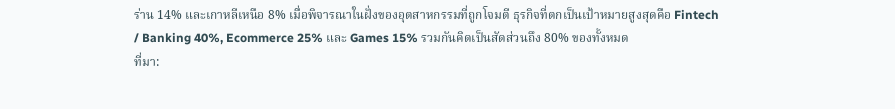ร่าน 14% และเกาหลีเหนือ 8% เมื่อพิจารณาในฝั่งของอุตสาหกรรมที่ถูกโจมตี ธุรกิจที่ตกเป็นเป้าหมายสูงสุดคือ Fintech / Banking 40%, Ecommerce 25% และ Games 15% รวมกันคิดเป็นสัดส่วนถึง 80% ของทั้งหมด
ที่มา: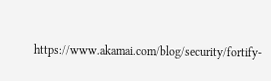https://www.akamai.com/blog/security/fortify-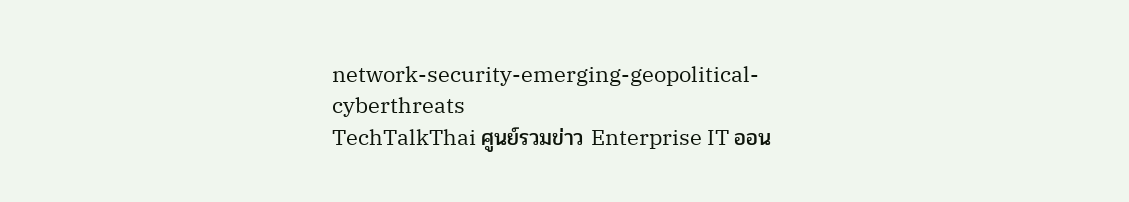network-security-emerging-geopolitical-cyberthreats
TechTalkThai ศูนย์รวมข่าว Enterprise IT ออน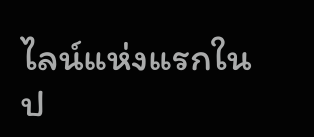ไลน์แห่งแรกในป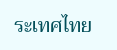ระเทศไทย